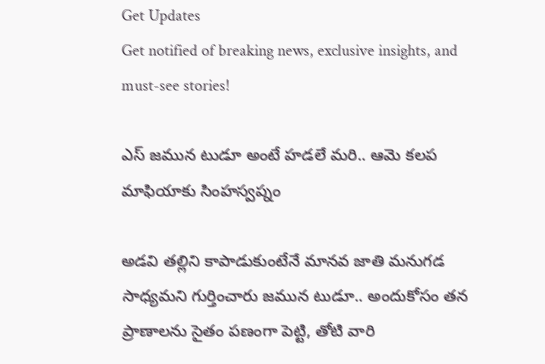Get Updates
Get notified of breaking news, exclusive insights, and must-see stories!

ఎస్ జమున టుడూ అంటే హడలే మరి.. ఆమె కలప మాఫియాకు సింహస్వప్నం

అడవి తల్లిని కాపాడుకుంటేనే మానవ జాతి మనుగడ సాధ్యమని గుర్తించారు జమున టుడూ.. అందుకోసం తన ప్రాణాలను సైతం పణంగా పెట్టి, తోటి వారి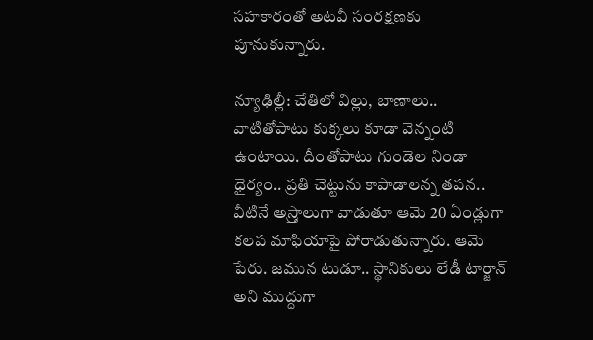సహకారంతో అటవీ సంరక్షణకు పూనుకున్నారు.

న్యూఢిల్లీ: చేతిలో విల్లు, బాణాలు.. వాటితోపాటు కుక్కలు కూడా వెన్నంటి ఉంటాయి. దీంతోపాటు గుండెల నిండా ధైర్యం.. ప్రతి చెట్టును కాపాడాలన్న తపన.. వీటినే అస్ర్తాలుగా వాడుతూ ఆమె 20 ఏండ్లుగా కలప మాఫియాపై పోరాడుతున్నారు. ఆమె పేరు. జమున టుడూ.. స్థానికులు లేడీ టార్జాన్ అని ముద్దుగా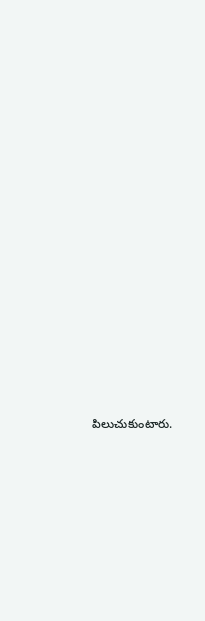పిలుచుకుంటారు.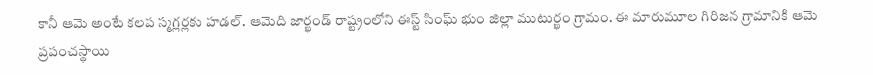కానీ ఆమె అంటే కలప స్మగ్లర్లకు హడల్. ఆమెది జార్ఖండ్ రాష్ట్రంలోని ఈస్ట్ సింఘ్ భుం జిల్లా ముటుర్ఖం గ్రామం. ఈ మారుమూల గిరిజన గ్రామానికి ఆమె ప్రపంచస్థాయి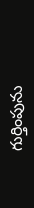గుర్తింపును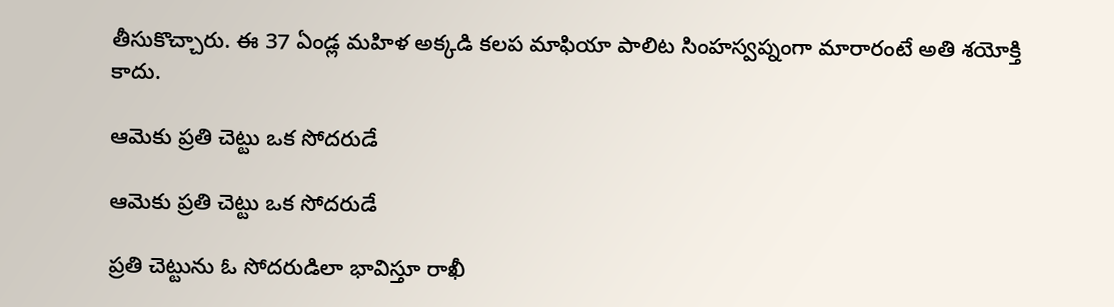తీసుకొచ్చారు. ఈ 37 ఏండ్ల మహిళ అక్కడి కలప మాఫియా పాలిట సింహస్వప్నంగా మారారంటే అతి శయోక్తి కాదు.

ఆమెకు ప్రతి చెట్టు ఒక సోదరుడే

ఆమెకు ప్రతి చెట్టు ఒక సోదరుడే

ప్రతి చెట్టును ఓ సోదరుడిలా భావిస్తూ రాఖీ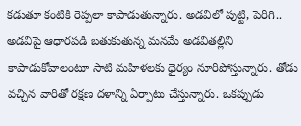కడుతూ కంటికి రెప్పలా కాపాడుతున్నారు. అడవిలో పుట్టి, పెరిగి.. అడవిపై ఆధారపడి బతుకుతున్న మనమే అడవితల్లిని కాపాడుకోవాలంటూ సాటి మహిళలకు ధైర్యం నూరిపోస్తున్నారు. తోడు వచ్చిన వారితో రక్షణ దళాన్ని ఏర్పాటు చేస్తున్నారు. ఒకప్పుడు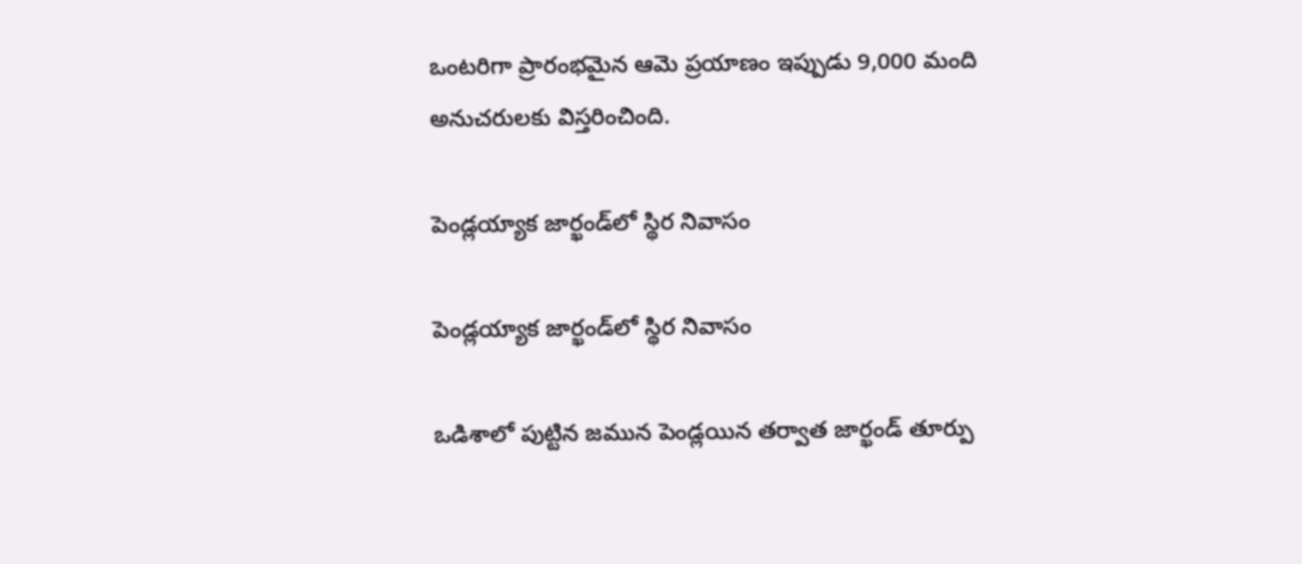ఒంటరిగా ప్రారంభమైన ఆమె ప్రయాణం ఇప్పుడు 9,000 మంది అనుచరులకు విస్తరించింది.

పెండ్లయ్యాక జార్ఖండ్‌లో స్థిర నివాసం

పెండ్లయ్యాక జార్ఖండ్‌లో స్థిర నివాసం

ఒడిశాలో పుట్టిన జమున పెండ్లయిన తర్వాత జార్ఖండ్ తూర్పు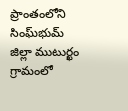ప్రాంతంలోని సింఘ్‌భుమ్ జిల్లా ముటుర్ఖం గ్రామంలో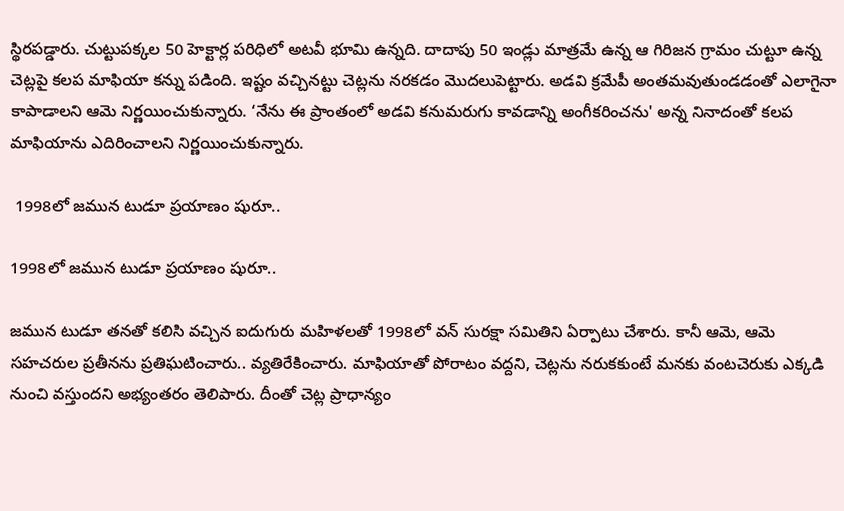స్థిరపడ్డారు. చుట్టుపక్కల 50 హెక్టార్ల పరిధిలో అటవీ భూమి ఉన్నది. దాదాపు 50 ఇండ్లు మాత్రమే ఉన్న ఆ గిరిజన గ్రామం చుట్టూ ఉన్న చెట్లపై కలప మాఫియా కన్ను పడింది. ఇష్టం వచ్చినట్టు చెట్లను నరకడం మొదలుపెట్టారు. అడవి క్రమేపీ అంతమవుతుండడంతో ఎలాగైనా కాపాడాలని ఆమె నిర్ణయించుకున్నారు. ‘నేను ఈ ప్రాంతంలో అడవి కనుమరుగు కావడాన్ని అంగీకరించను' అన్న నినాదంతో కలప మాఫియాను ఎదిరించాలని నిర్ణయించుకున్నారు.

 1998లో జమున టుడూ ప్రయాణం షురూ..

1998లో జమున టుడూ ప్రయాణం షురూ..

జమున టుడూ తనతో కలిసి వచ్చిన ఐదుగురు మహిళలతో 1998లో వన్ సురక్షా సమితిని ఏర్పాటు చేశారు. కానీ ఆమె, ఆమె సహచరుల ప్రతీనను ప్రతిఘటించారు.. వ్యతిరేకించారు. మాఫియాతో పోరాటం వద్దని, చెట్లను నరుకకుంటే మనకు వంటచెరుకు ఎక్కడి నుంచి వస్తుందని అభ్యంతరం తెలిపారు. దీంతో చెట్ల ప్రాధాన్యం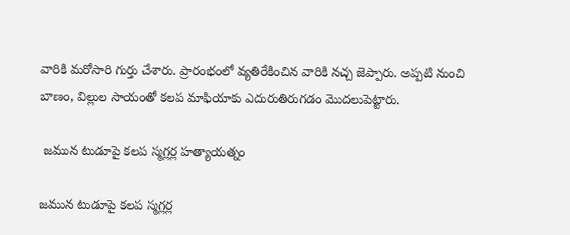వారికి మరోసారి గుర్తు చేశారు. ప్రారంభంలో వ్యతిరేకించిన వారికి నచ్చ జెప్పారు. అప్పటి నుంచి బాణం, విల్లుల సాయంతో కలప మాఫియాకు ఎదురుతిరుగడం మొదలుపెట్టారు.

 జమున టుడూపై కలప స్మగ్లర్ల హత్యాయత్నం

జమున టుడూపై కలప స్మగ్లర్ల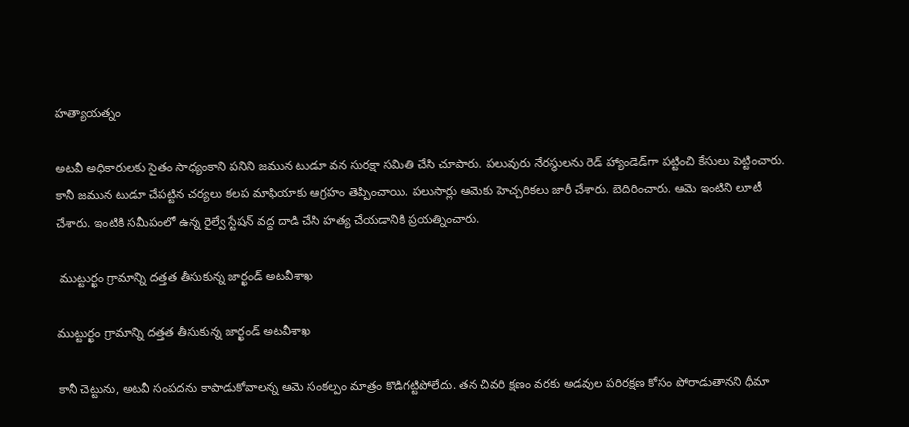హత్యాయత్నం

అటవీ అధికారులకు సైతం సాధ్యంకాని పనిని జమున టుడూ వన సురక్షా సమితి చేసి చూపారు. పలువురు నేరస్థులను రెడ్ హ్యాండెడ్‌గా పట్టించి కేసులు పెట్టించారు. కానీ జమున టుడూ చేపట్టిన చర్యలు కలప మాఫియాకు ఆగ్రహం తెప్పించాయి. పలుసార్లు ఆమెకు హెచ్చరికలు జారీ చేశారు. బెదిరించారు. ఆమె ఇంటిని లూటీ చేశారు. ఇంటికి సమీపంలో ఉన్న రైల్వే స్టేషన్ వద్ద దాడి చేసి హత్య చేయడానికి ప్రయత్నించారు.

 ముట్టుర్ఖం గ్రామాన్ని దత్తత తీసుకున్న జార్ఖండ్ అటవీశాఖ

ముట్టుర్ఖం గ్రామాన్ని దత్తత తీసుకున్న జార్ఖండ్ అటవీశాఖ

కానీ చెట్టును, అటవీ సంపదను కాపాడుకోవాలన్న ఆమె సంకల్పం మాత్రం కొడిగట్టిపోలేదు. తన చివరి క్షణం వరకు అడవుల పరిరక్షణ కోసం పోరాడుతానని ధీమా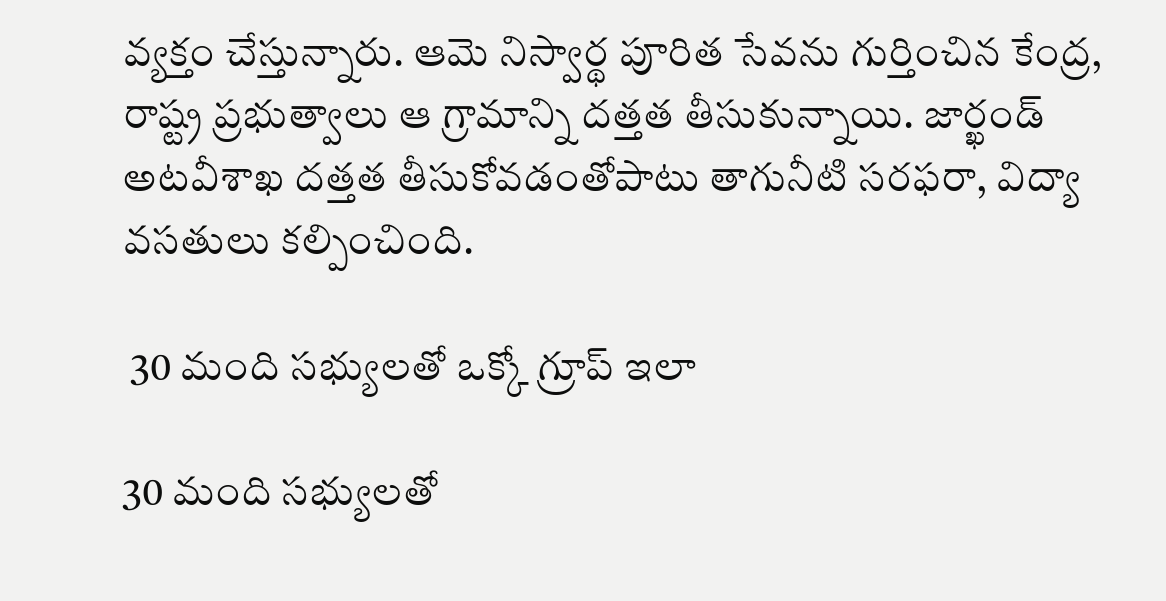వ్యక్తం చేస్తున్నారు. ఆమె నిస్వార్థ పూరిత సేవను గుర్తించిన కేంద్ర, రాష్ట్ర ప్రభుత్వాలు ఆ గ్రామాన్ని దత్తత తీసుకున్నాయి. జార్ఖండ్ అటవీశాఖ దత్తత తీసుకోవడంతోపాటు తాగునీటి సరఫరా, విద్యా వసతులు కల్పించింది.

 30 మంది సభ్యులతో ఒక్కో గ్రూప్ ఇలా

30 మంది సభ్యులతో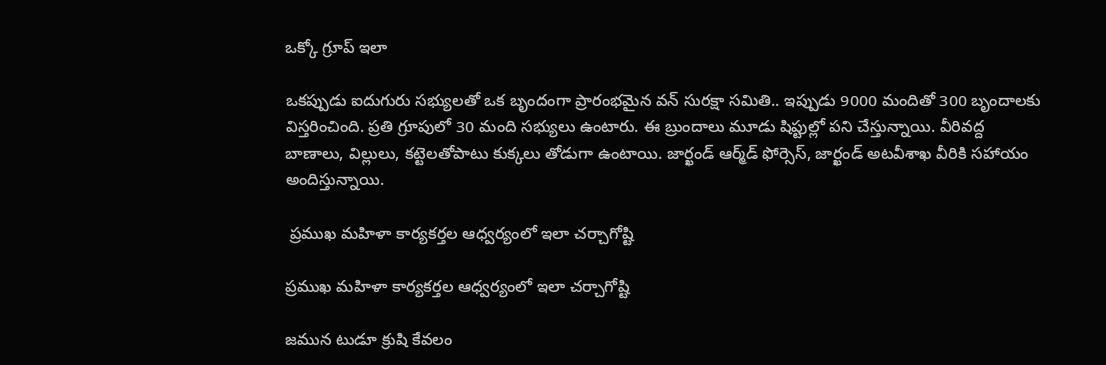ఒక్కో గ్రూప్ ఇలా

ఒకప్పుడు ఐదుగురు సభ్యులతో ఒక బృందంగా ప్రారంభమైన వన్ సురక్షా సమితి.. ఇప్పుడు 9000 మందితో 300 బృందాలకు విస్తరించింది. ప్రతి గ్రూపులో 30 మంది సభ్యులు ఉంటారు. ఈ బ్రుందాలు మూడు షిప్టుల్లో పని చేస్తున్నాయి. వీరివద్ద బాణాలు, విల్లులు, కట్టెలతోపాటు కుక్కలు తోడుగా ఉంటాయి. జార్ఖండ్ ఆర్మ్‌డ్ ఫోర్సెస్, జార్ఖండ్ అటవీశాఖ వీరికి సహాయం అందిస్తున్నాయి.

 ప్రముఖ మహిళా కార్యకర్తల ఆధ్వర్యంలో ఇలా చర్చాగోష్టి

ప్రముఖ మహిళా కార్యకర్తల ఆధ్వర్యంలో ఇలా చర్చాగోష్టి

జమున టుడూ క్రుషి కేవలం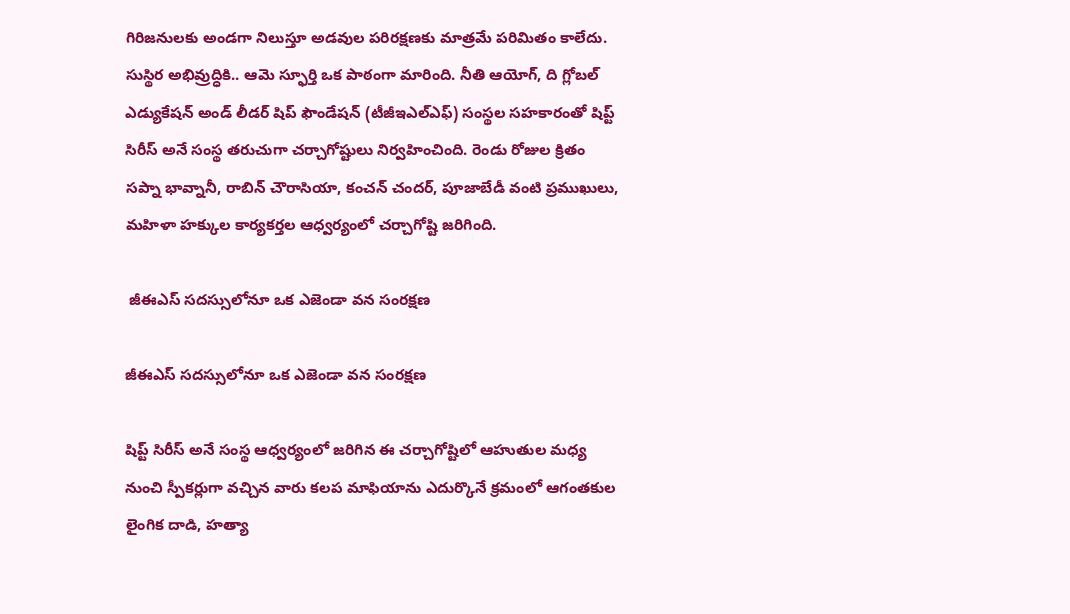గిరిజనులకు అండగా నిలుస్తూ అడవుల పరిరక్షణకు మాత్రమే పరిమితం కాలేదు. సుస్థిర అభివ్రుద్ధికి.. ఆమె స్ఫూర్తి ఒక పాఠంగా మారింది. నీతి ఆయోగ్, ది గ్లోబల్ ఎడ్యుకేషన్ అండ్ లీడర్ షిప్ ఫౌండేషన్ (టీజీఇఎల్ఎఫ్) సంస్థల సహకారంతో షిప్ట్ సిరీస్ అనే సంస్థ తరుచుగా చర్చాగోష్టులు నిర్వహించింది. రెండు రోజుల క్రితం సప్నా భావ్నానీ, రాబిన్ చౌరాసియా, కంచన్ చందర్, పూజాబేడీ వంటి ప్రముఖులు, మహిళా హక్కుల కార్యకర్తల ఆధ్వర్యంలో చర్చాగోష్టి జరిగింది.

 జీఈఎస్ సదస్సులోనూ ఒక ఎజెండా వన సంరక్షణ

జీఈఎస్ సదస్సులోనూ ఒక ఎజెండా వన సంరక్షణ

షిప్ట్ సిరీస్ అనే సంస్థ ఆధ్వర్యంలో జరిగిన ఈ చర్చాగోష్టిలో ఆహుతుల మధ్య నుంచి స్పీకర్లుగా వచ్చిన వారు కలప మాఫియాను ఎదుర్కొనే క్రమంలో ఆగంతకుల లైంగిక దాడి, హత్యా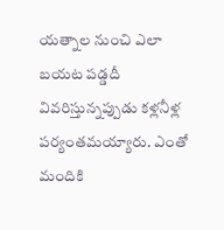యత్నాల నుంచి ఎలా బయట పడ్డదీ వివరిస్తున్నప్పుడు కళ్లనీళ్ల పర్యంతమయ్యారు. ఎంతో మందికి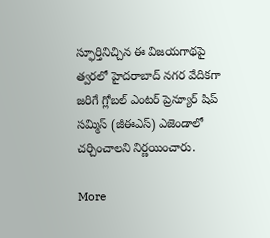స్ఫూర్తినిచ్చిన ఈ విజయగాథపై త్వరలో హైదరాబాద్ నగర వేదికగా జరిగే గ్లోబల్ ఎంటర్ ప్రెన్యూర్ షిప్ సమ్మిస్ (జీఈఎస్) ఎజెండాలో చర్చించాలని నిర్ణయించారు.

More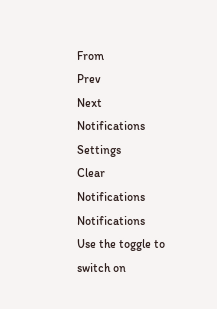From
Prev
Next
Notifications
Settings
Clear Notifications
Notifications
Use the toggle to switch on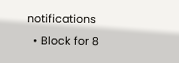notifications
  • Block for 8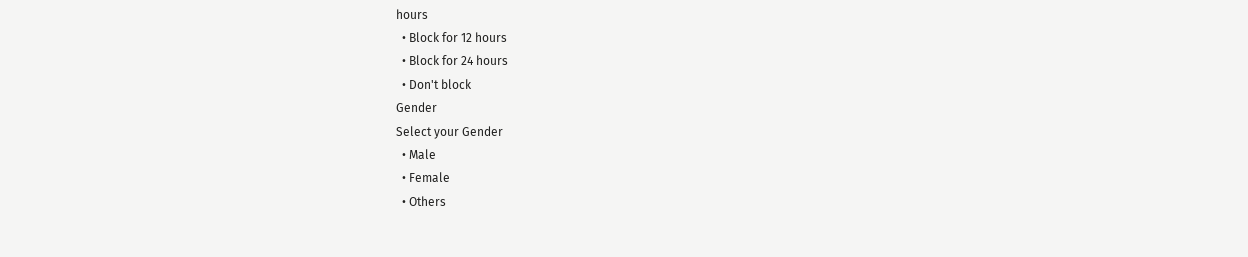hours
  • Block for 12 hours
  • Block for 24 hours
  • Don't block
Gender
Select your Gender
  • Male
  • Female
  • Others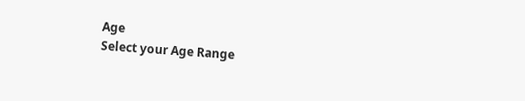Age
Select your Age Range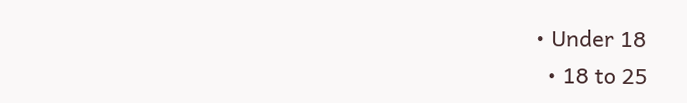• Under 18
  • 18 to 25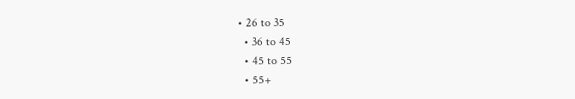• 26 to 35
  • 36 to 45
  • 45 to 55
  • 55+